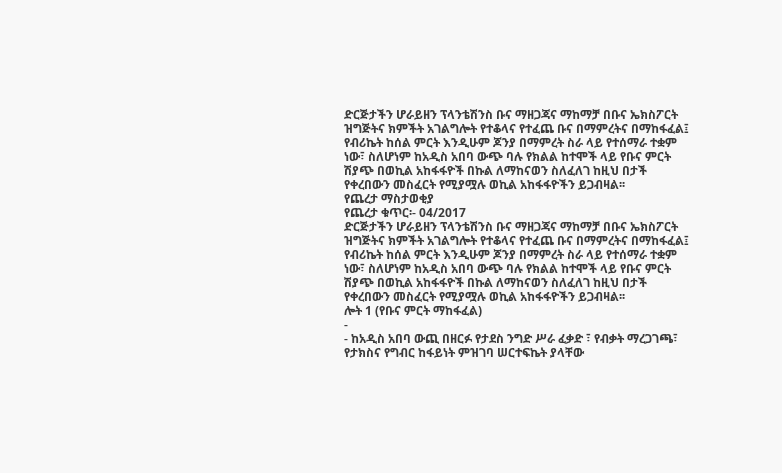ድርጅታችን ሆራይዘን ፕላንቴሽንስ ቡና ማዘጋጃና ማከማቻ በቡና ኤክስፖርት ዝግጅትና ክምችት አገልግሎት የተቆላና የተፈጨ ቡና በማምረትና በማከፋፈል፤ የብሪኬት ከሰል ምርት እንዲሁም ጆንያ በማምረት ስራ ላይ የተሰማራ ተቋም ነው፣ ስለሆነም ከአዲስ አበባ ውጭ ባሉ የክልል ከተሞች ላይ የቡና ምርት ሽያጭ በወኪል አከፋፋዮች በኩል ለማከናወን ስለፈለገ ከዚህ በታች የቀረበውን መስፈርት የሚያሟሉ ወኪል አከፋፋዮችን ይጋብዛል፡፡
የጨረታ ማስታወቂያ
የጨረታ ቁጥር፡- 04/2017
ድርጅታችን ሆራይዘን ፕላንቴሽንስ ቡና ማዘጋጃና ማከማቻ በቡና ኤክስፖርት ዝግጅትና ክምችት አገልግሎት የተቆላና የተፈጨ ቡና በማምረትና በማከፋፈል፤ የብሪኬት ከሰል ምርት እንዲሁም ጆንያ በማምረት ስራ ላይ የተሰማራ ተቋም ነው፣ ስለሆነም ከአዲስ አበባ ውጭ ባሉ የክልል ከተሞች ላይ የቡና ምርት ሽያጭ በወኪል አከፋፋዮች በኩል ለማከናወን ስለፈለገ ከዚህ በታች የቀረበውን መስፈርት የሚያሟሉ ወኪል አከፋፋዮችን ይጋብዛል፡፡
ሎት 1 (የቡና ምርት ማከፋፈል)
-
- ከአዲስ አበባ ውጪ በዘርፉ የታደስ ንግድ ሥራ ፈቃድ ፣ የብቃት ማረጋገጫ፣ የታክስና የግብር ከፋይነት ምዝገባ ሠርተፍኬት ያላቸው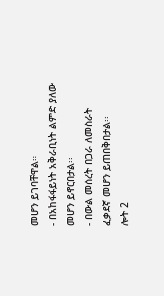መሆን ይገባቸዋል።
- በአከፋፋይነት አቅራቢነት ልምድ ያለው መሆን ይኖርበታል፡፡
- በውል መሰረት በጋራ ለመስራት ፈቃደኛ መሆን ይጠበቅበታል፡፡
ሎት 2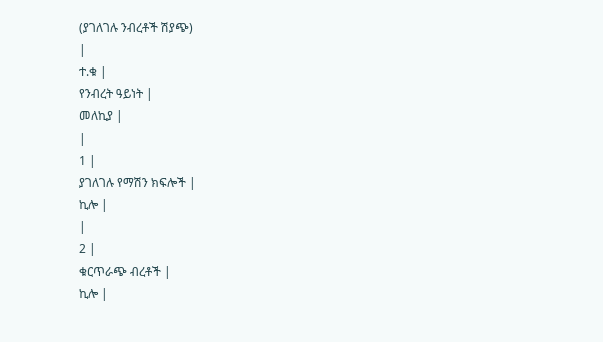(ያገለገሉ ንብረቶች ሽያጭ)
|
ተ.ቁ |
የንብረት ዓይነት |
መለኪያ |
|
1 |
ያገለገሉ የማሽን ክፍሎች |
ኪሎ |
|
2 |
ቁርጥራጭ ብረቶች |
ኪሎ |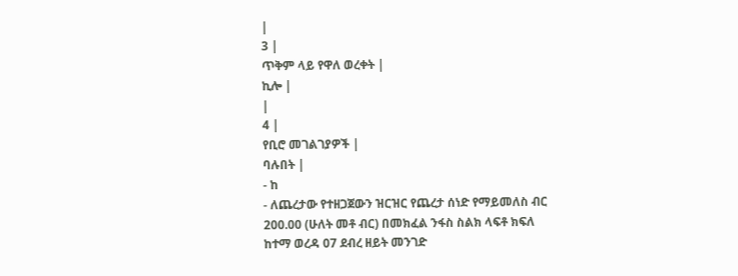|
3 |
ጥቅም ላይ የዋለ ወረቀት |
ኪሎ |
|
4 |
የቢሮ መገልገያዎች |
ባሉበት |
- ከ
- ለጨረታው የተዘጋጀውን ዝርዝር የጨረታ ሰነድ የማይመለስ ብር 200.00 (ሁለት መቶ ብር) በመክፈል ንፋስ ስልክ ላፍቶ ክፍለ ከተማ ወረዳ 07 ደብረ ዘይት መንገድ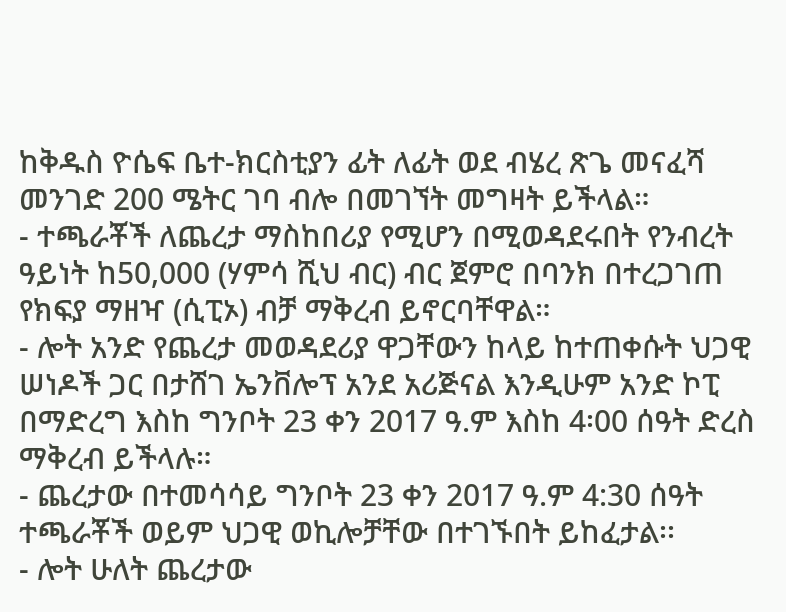ከቅዱስ ዮሴፍ ቤተ-ክርስቲያን ፊት ለፊት ወደ ብሄረ ጽጌ መናፈሻ መንገድ 200 ሜትር ገባ ብሎ በመገኘት መግዛት ይችላል።
- ተጫራቾች ለጨረታ ማስከበሪያ የሚሆን በሚወዳደሩበት የንብረት ዓይነት ከ50,000 (ሃምሳ ሺህ ብር) ብር ጀምሮ በባንክ በተረጋገጠ የክፍያ ማዘዣ (ሲፒኦ) ብቻ ማቅረብ ይኖርባቸዋል።
- ሎት አንድ የጨረታ መወዳደሪያ ዋጋቸውን ከላይ ከተጠቀሱት ህጋዊ ሠነዶች ጋር በታሸገ ኤንቨሎፕ አንደ አሪጅናል እንዲሁም አንድ ኮፒ በማድረግ እስከ ግንቦት 23 ቀን 2017 ዓ.ም እስከ 4፡00 ሰዓት ድረስ ማቅረብ ይችላሉ።
- ጨረታው በተመሳሳይ ግንቦት 23 ቀን 2017 ዓ.ም 4:30 ሰዓት ተጫራቾች ወይም ህጋዊ ወኪሎቻቸው በተገኙበት ይከፈታል፡፡
- ሎት ሁለት ጨረታው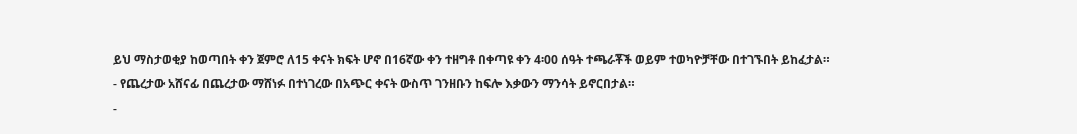ይህ ማስታወቂያ ከወጣበት ቀን ጀምሮ ለ15 ቀናት ክፍት ሆኖ በ16ኛው ቀን ተዘግቶ በቀጣዩ ቀን 4፡00 ሰዓት ተጫራቾች ወይም ተወካዮቻቸው በተገኙበት ይከፈታል።
- የጨረታው አሸናፊ በጨረታው ማሸነፉ በተነገረው በአጭር ቀናት ውስጥ ገንዘቡን ከፍሎ እቃውን ማንሳት ይኖርበታል።
-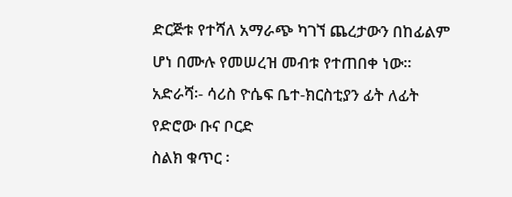ድርጅቱ የተሻለ አማራጭ ካገኘ ጨረታውን በከፊልም ሆነ በሙሉ የመሠረዝ መብቱ የተጠበቀ ነው።
አድራሻ፡- ሳሪስ ዮሴፍ ቤተ-ክርስቲያን ፊት ለፊት የድሮው ቡና ቦርድ
ስልክ ቁጥር ፡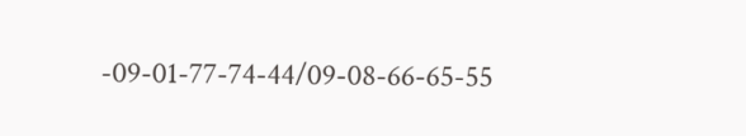-09-01-77-74-44/09-08-66-65-55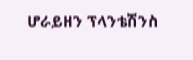ሆራይዘን ፕላንቴሽንስ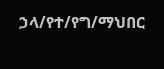ኃላ/የተ/የግ/ማህበር